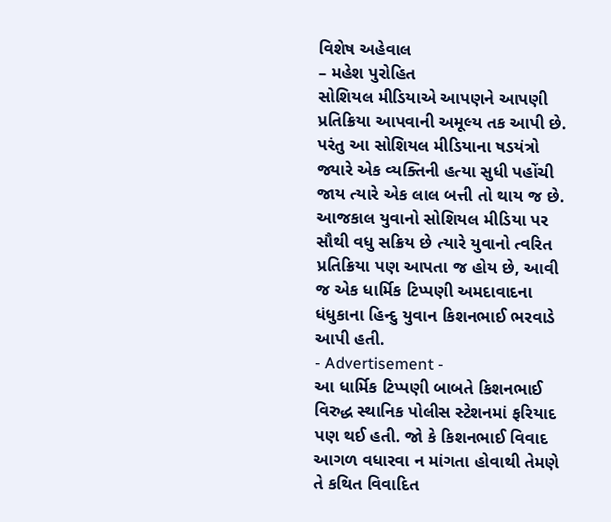વિશેષ અહેવાલ
– મહેશ પુરોહિત
સોશિયલ મીડિયાએ આપણને આપણી પ્રતિક્રિયા આપવાની અમૂલ્ય તક આપી છે. પરંતુ આ સોશિયલ મીડિયાના ષડયંત્રો જ્યારે એક વ્યક્તિની હત્યા સુધી પહોંચી જાય ત્યારે એક લાલ બત્તી તો થાય જ છે. આજકાલ યુવાનો સોશિયલ મીડિયા પર સૌથી વધુ સક્રિય છે ત્યારે યુવાનો ત્વરિત પ્રતિક્રિયા પણ આપતા જ હોય છે, આવી જ એક ધાર્મિક ટિપ્પણી અમદાવાદના ધંધુકાના હિન્દુ યુવાન કિશનભાઈ ભરવાડે આપી હતી.
- Advertisement -
આ ધાર્મિક ટિપ્પણી બાબતે કિશનભાઈ વિરુદ્ધ સ્થાનિક પોલીસ સ્ટેશનમાં ફરિયાદ પણ થઈ હતી. જો કે કિશનભાઈ વિવાદ આગળ વધારવા ન માંગતા હોવાથી તેમણે તે કથિત વિવાદિત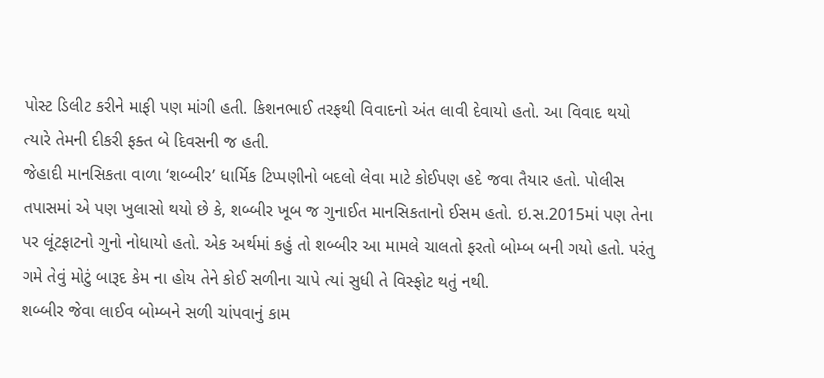પોસ્ટ ડિલીટ કરીને માફી પણ માંગી હતી. કિશનભાઈ તરફથી વિવાદનો અંત લાવી દેવાયો હતો. આ વિવાદ થયો ત્યારે તેમની દીકરી ફક્ત બે દિવસની જ હતી.
જેહાદી માનસિકતા વાળા ‘શબ્બીર’ ધાર્મિક ટિપ્પણીનો બદલો લેવા માટે કોઈપણ હદે જવા તૈયાર હતો. પોલીસ તપાસમાં એ પણ ખુલાસો થયો છે કે, શબ્બીર ખૂબ જ ગુનાઈત માનસિકતાનો ઈસમ હતો. ઇ.સ.2015માં પણ તેના પર લૂંટફાટનો ગુનો નોધાયો હતો. એક અર્થમાં કહું તો શબ્બીર આ મામલે ચાલતો ફરતો બોમ્બ બની ગયો હતો. પરંતુ ગમે તેવું મોટું બારૂદ કેમ ના હોય તેને કોઈ સળીના ચાપે ત્યાં સુધી તે વિસ્ફોટ થતું નથી.
શબ્બીર જેવા લાઈવ બોમ્બને સળી ચાંપવાનું કામ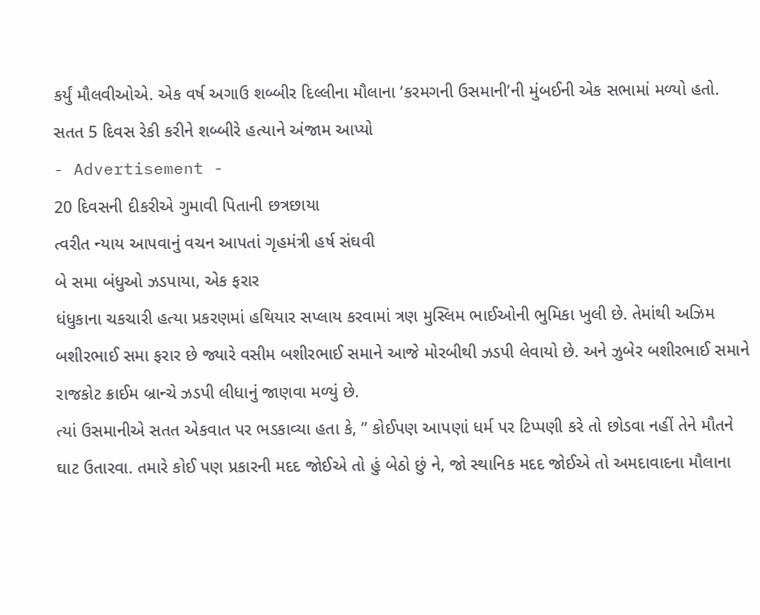કર્યું મૌલવીઓએ. એક વર્ષ અગાઉ શબ્બીર દિલ્લીના મૌલાના ‘કરમગની ઉસમાની’ની મુંબઈની એક સભામાં મળ્યો હતો.
સતત 5 દિવસ રેકી કરીને શબ્બીરે હત્યાને અંજામ આપ્યો
- Advertisement -
20 દિવસની દીકરીએ ગુમાવી પિતાની છત્રછાયા
ત્વરીત ન્યાય આપવાનું વચન આપતાં ગૃહમંત્રી હર્ષ સંઘવી
બે સમા બંધુઓ ઝડપાયા, એક ફરાર
ધંધુકાના ચકચારી હત્યા પ્રકરણમાં હથિયાર સપ્લાય કરવામાં ત્રણ મુસ્લિમ ભાઈઓની ભુમિકા ખુલી છે. તેમાંથી અઝિમ બશીરભાઈ સમા ફરાર છે જ્યારે વસીમ બશીરભાઈ સમાને આજે મોરબીથી ઝડપી લેવાયો છે. અને ઝુબેર બશીરભાઈ સમાને રાજકોટ ક્રાઈમ બ્રાન્ચે ઝડપી લીધાનું જાણવા મળ્યું છે.
ત્યાં ઉસમાનીએ સતત એકવાત પર ભડકાવ્યા હતા કે, ” કોઈપણ આપણાં ધર્મ પર ટિપ્પણી કરે તો છોડવા નહીં તેને મૌતને ઘાટ ઉતારવા. તમારે કોઈ પણ પ્રકારની મદદ જોઈએ તો હું બેઠો છું ને, જો સ્થાનિક મદદ જોઈએ તો અમદાવાદના મૌલાના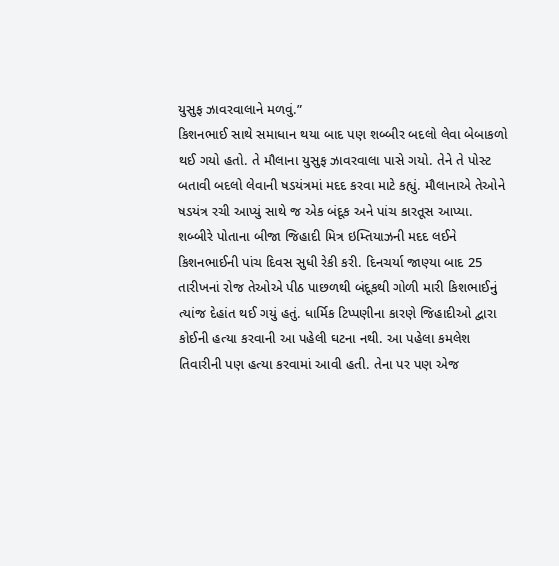યુસુફ ઝાવરવાલાને મળવું.”
કિશનભાઈ સાથે સમાધાન થયા બાદ પણ શબ્બીર બદલો લેવા બેબાકળો થઈ ગયો હતો. તે મૌલાના યુસુફ ઝાવરવાલા પાસે ગયો. તેને તે પોસ્ટ બતાવી બદલો લેવાની ષડયંત્રમાં મદદ કરવા માટે કહ્યું. મૌલાનાએ તેઓને ષડયંત્ર રચી આપ્યું સાથે જ એક બંદૂક અને પાંચ કારતૂસ આપ્યા. શબ્બીરે પોતાના બીજા જિહાદી મિત્ર ઇમ્તિયાઝની મદદ લઈને કિશનભાઈની પાંચ દિવસ સુધી રેકી કરી. દિનચર્યા જાણ્યા બાદ 25 તારીખનાં રોજ તેઓએ પીઠ પાછળથી બંદૂકથી ગોળી મારી કિશભાઈનું ત્યાંજ દેહાંત થઈ ગયું હતું. ધાર્મિક ટિપ્પણીના કારણે જિહાદીઓ દ્વારા કોઈની હત્યા કરવાની આ પહેલી ઘટના નથી. આ પહેલા કમલેશ તિવારીની પણ હત્યા કરવામાં આવી હતી. તેના પર પણ એજ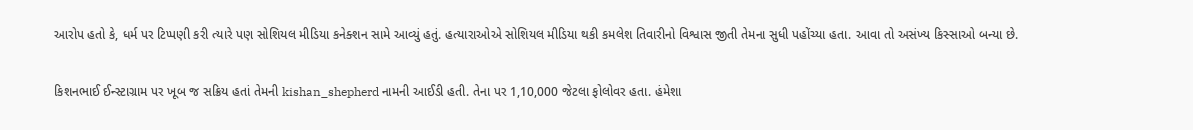આરોપ હતો કે, ધર્મ પર ટિપ્પણી કરી ત્યારે પણ સોશિયલ મીડિયા કનેક્શન સામે આવ્યું હતું. હત્યારાઓએ સોશિયલ મીડિયા થકી કમલેશ તિવારીનો વિશ્વાસ જીતી તેમના સુધી પહોંચ્યા હતા. આવા તો અસંખ્ય કિસ્સાઓ બન્યા છે.

કિશનભાઈ ઈન્સ્ટાગ્રામ પર ખૂબ જ સક્રિય હતાં તેમની kishan_shepherd નામની આઈડી હતી. તેના પર 1,10,000 જેટલા ફોલોવર હતા. હંમેશા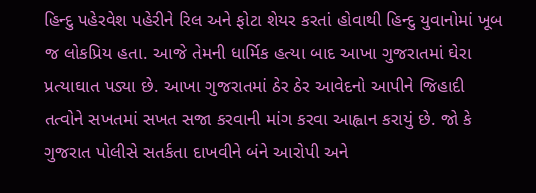હિન્દુ પહેરવેશ પહેરીને રિલ અને ફોટા શેયર કરતાં હોવાથી હિન્દુ યુવાનોમાં ખૂબ જ લોકપ્રિય હતા. આજે તેમની ધાર્મિક હત્યા બાદ આખા ગુજરાતમાં ઘેરા પ્રત્યાઘાત પડ્યા છે. આખા ગુજરાતમાં ઠેર ઠેર આવેદનો આપીને જિહાદી તત્વોને સખતમાં સખત સજા કરવાની માંગ કરવા આહ્વાન કરાયું છે. જો કે ગુજરાત પોલીસે સતર્કતા દાખવીને બંને આરોપી અને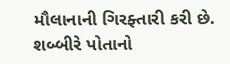મૌલાનાની ગિરફ્તારી કરી છે. શબ્બીરે પોતાનો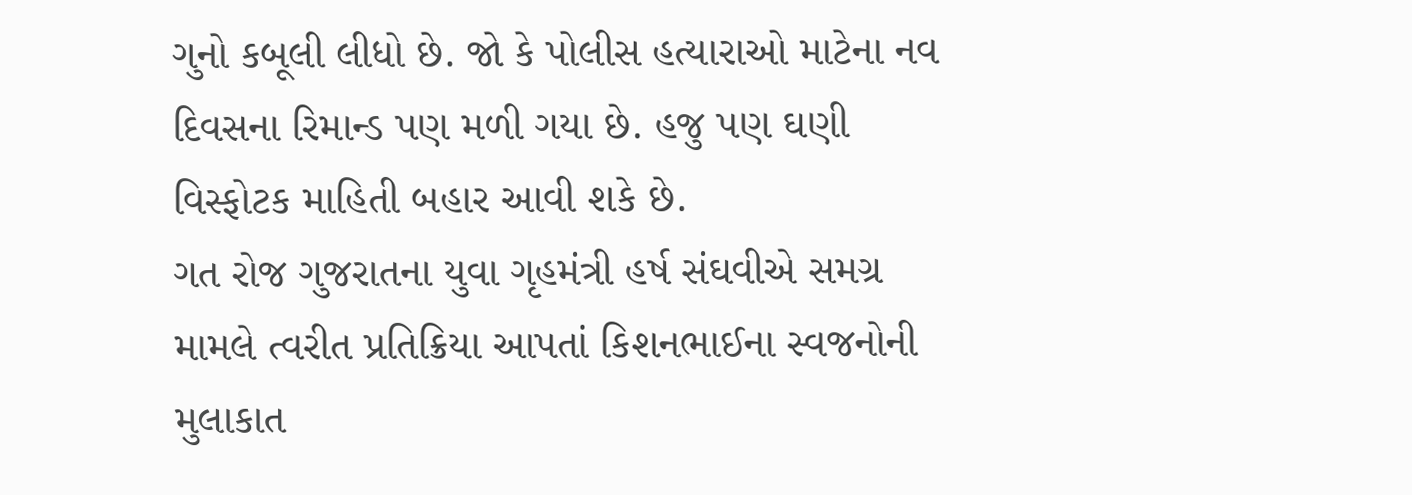ગુનો કબૂલી લીધો છે. જો કે પોલીસ હત્યારાઓ માટેના નવ દિવસના રિમાન્ડ પણ મળી ગયા છે. હજુ પણ ઘણી વિસ્ફોટક માહિતી બહાર આવી શકે છે.
ગત રોજ ગુજરાતના યુવા ગૃહમંત્રી હર્ષ સંઘવીએ સમગ્ર મામલે ત્વરીત પ્રતિક્રિયા આપતાં કિશનભાઈના સ્વજનોની મુલાકાત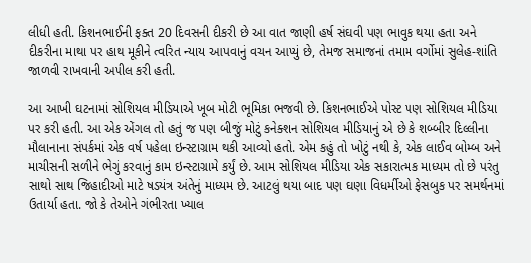લીધી હતી. કિશનભાઈની ફક્ત 20 દિવસની દીકરી છે આ વાત જાણી હર્ષ સંઘવી પણ ભાવુક થયા હતા અને દીકરીના માથા પર હાથ મૂકીને ત્વરિત ન્યાય આપવાનું વચન આપ્યું છે, તેમજ સમાજનાં તમામ વર્ગોમાં સુલેહ-શાંતિ જાળવી રાખવાની અપીલ કરી હતી.

આ આખી ઘટનામાં સોશિયલ મીડિયાએ ખૂબ મોટી ભૂમિકા ભજવી છે. કિશનભાઈએ પોસ્ટ પણ સોશિયલ મીડિયા પર કરી હતી. આ એક એંગલ તો હતું જ પણ બીજું મોટું કનેક્શન સોશિયલ મીડિયાનું એ છે કે શબ્બીર દિલ્લીના મૌલાનાના સંપર્કમાં એક વર્ષ પહેલા ઇન્સ્ટાગ્રામ થકી આવ્યો હતો. એમ કહું તો ખોટું નથી કે, એક લાઈવ બોમ્બ અને માચીસની સળીને ભેગું કરવાનું કામ ઇન્સ્ટાગ્રામે કર્યું છે. આમ સોશિયલ મીડિયા એક સકારાત્મક માધ્યમ તો છે પરંતુ સાથો સાથ જિહાદીઓ માટે ષડયંત્ર અંતેનું માધ્યમ છે. આટલું થયા બાદ પણ ઘણા વિધર્મીઓ ફેસબુક પર સમર્થનમાં ઉતાર્યા હતા. જો કે તેઓને ગંભીરતા ખ્યાલ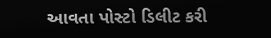આવતા પોસ્ટો ડિલીટ કરી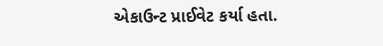એકાઉન્ટ પ્રાઈવેટ કર્યા હતા.